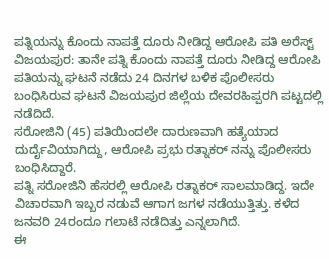ಪತ್ನಿಯನ್ನು ಕೊಂದು ನಾಪತ್ತೆ ದೂರು ನೀಡಿದ್ದ ಆರೋಪಿ ಪತಿ ಅರೆಸ್ಟ್
ವಿಜಯಪುರ: ತಾನೇ ಪತ್ನಿ ಕೊಂದು ನಾಪತ್ತೆ ದೂರು ನೀಡಿದ್ದ ಆರೋಪಿ ಪತಿಯನ್ನು ಘಟನೆ ನಡೆದು 24 ದಿನಗಳ ಬಳಿಕ ಪೊಲೀಸರು ಬಂಧಿಸಿರುವ ಘಟನೆ ವಿಜಯಪುರ ಜಿಲ್ಲೆಯ ದೇವರಹಿಪ್ಪರಗಿ ಪಟ್ಟದಲ್ಲಿ ನಡೆದಿದೆ.
ಸರೋಜಿನಿ (45) ಪತಿಯಿಂದಲೇ ದಾರುಣವಾಗಿ ಹತ್ಯೆಯಾದ ದುರ್ದೈವಿಯಾಗಿದ್ದು, ಆರೋಪಿ ಪ್ರಭು ರತ್ನಾಕರ್ ನನ್ನು ಪೊಲೀಸರು ಬಂಧಿಸಿದ್ದಾರೆ.
ಪತ್ನಿ ಸರೋಜಿನಿ ಹೆಸರಲ್ಲಿ ಆರೋಪಿ ರತ್ನಾಕರ್ ಸಾಲಮಾಡಿದ್ದ. ಇದೇ ವಿಚಾರವಾಗಿ ಇಬ್ಬರ ನಡುವೆ ಆಗಾಗ ಜಗಳ ನಡೆಯುತ್ತಿತ್ತು. ಕಳೆದ ಜನವರಿ 24ರಂದೂ ಗಲಾಟೆ ನಡೆದಿತ್ತು ಎನ್ನಲಾಗಿದೆ.
ಈ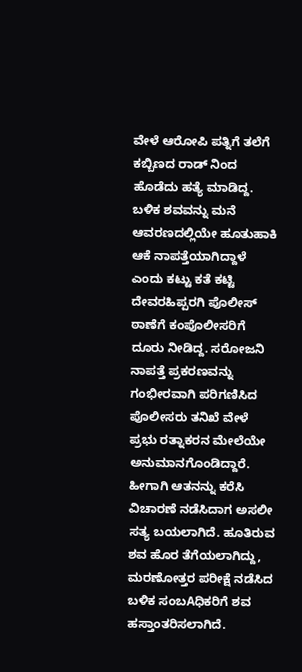ವೇಳೆ ಆರೋಪಿ ಪತ್ನಿಗೆ ತಲೆಗೆ ಕಬ್ಬಿಣದ ರಾಡ್ ನಿಂದ ಹೊಡೆದು ಹತ್ಯೆ ಮಾಡಿದ್ದ. ಬಳಿಕ ಶವವನ್ನು ಮನೆ ಆವರಣದಲ್ಲಿಯೇ ಹೂತುಹಾಕಿ ಆಕೆ ನಾಪತ್ತೆಯಾಗಿದ್ದಾಳೆ ಎಂದು ಕಟ್ಟು ಕತೆ ಕಟ್ಟಿ ದೇವರಹಿಪ್ಪರಗಿ ಪೊಲೀಸ್ ಠಾಣೆಗೆ ಕಂಪೊಲೀಸರಿಗೆ ದೂರು ನೀಡಿದ್ದ. ಸರೋಜನಿ ನಾಪತ್ತೆ ಪ್ರಕರಣವನ್ನು ಗಂಭೀರವಾಗಿ ಪರಿಗಣಿಸಿದ ಪೊಲೀಸರು ತನಿಖೆ ವೇಳೆ ಪ್ರಭು ರತ್ನಾಕರನ ಮೇಲೆಯೇ ಅನುಮಾನಗೊಂಡಿದ್ದಾರೆ.
ಹೀಗಾಗಿ ಆತನನ್ನು ಕರೆಸಿ ವಿಚಾರಣೆ ನಡೆಸಿದಾಗ ಅಸಲೀ ಸತ್ಯ ಬಯಲಾಗಿದೆ. ಹೂತಿರುವ ಶವ ಹೊರ ತೆಗೆಯಲಾಗಿದ್ದು, ಮರಣೋತ್ತರ ಪರೀಕ್ಷೆ ನಡೆಸಿದ ಬಳಿಕ ಸಂಬAಧಿಕರಿಗೆ ಶವ ಹಸ್ತಾಂತರಿಸಲಾಗಿದೆ.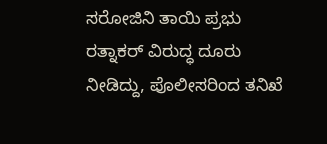ಸರೋಜಿನಿ ತಾಯಿ ಪ್ರಭು ರತ್ನಾಕರ್ ವಿರುದ್ಧ ದೂರು ನೀಡಿದ್ದು, ಪೊಲೀಸರಿಂದ ತನಿಖೆ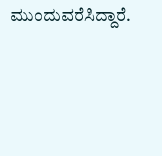ಮುಂದುವರೆಸಿದ್ದಾರೆ.